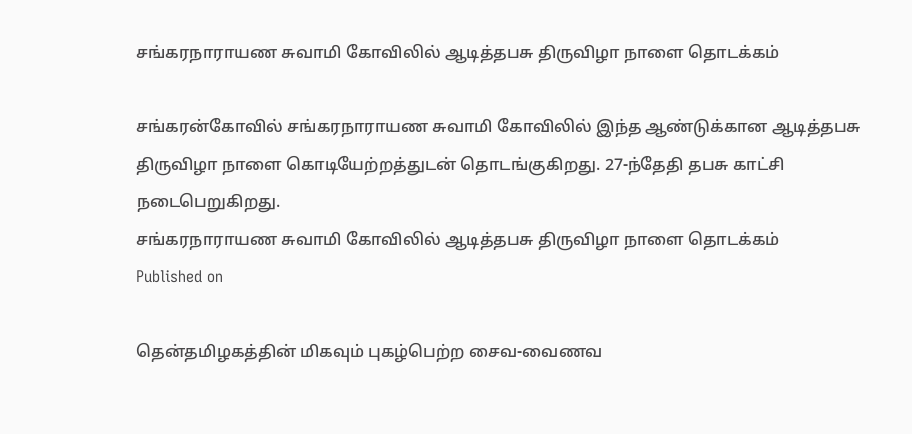சங்கரநாராயண சுவாமி கோவிலில் ஆடித்தபசு திருவிழா நாளை தொடக்கம்

சங்கரன்கோவில் சங்கரநாராயண சுவாமி கோவிலில் இந்த ஆண்டுக்கான ஆடித்தபசு திருவிழா நாளை கொடியேற்றத்துடன் தொடங்குகிறது. 27-ந்தேதி தபசு காட்சி நடைபெறுகிறது.
சங்கரநாராயண சுவாமி கோவிலில் ஆடித்தபசு திருவிழா நாளை தொடக்கம்
Published on

தென்தமிழகத்தின் மிகவும் புகழ்பெற்ற சைவ-வைணவ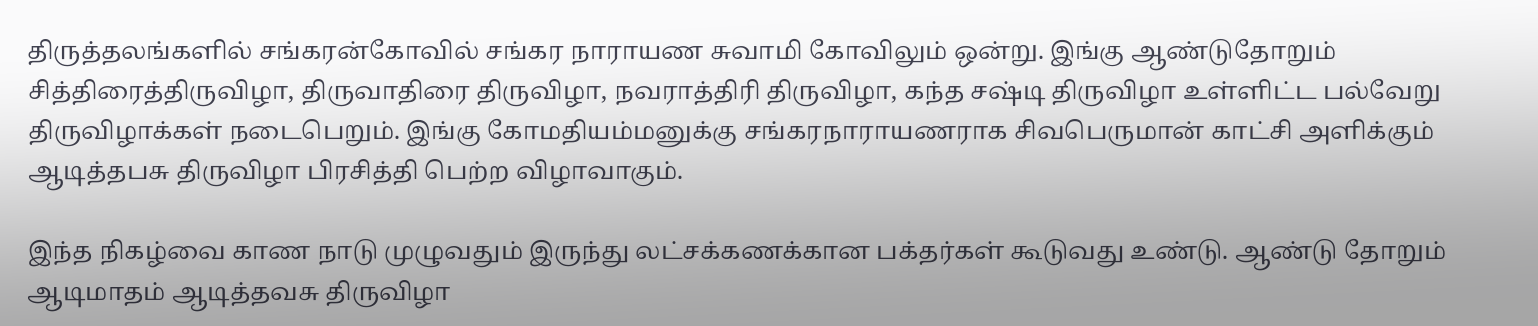திருத்தலங்களில் சங்கரன்கோவில் சங்கர நாராயண சுவாமி கோவிலும் ஒன்று. இங்கு ஆண்டுதோறும் சித்திரைத்திருவிழா, திருவாதிரை திருவிழா, நவராத்திரி திருவிழா, கந்த சஷ்டி திருவிழா உள்ளிட்ட பல்வேறு திருவிழாக்கள் நடைபெறும். இங்கு கோமதியம்மனுக்கு சங்கரநாராயணராக சிவபெருமான் காட்சி அளிக்கும் ஆடித்தபசு திருவிழா பிரசித்தி பெற்ற விழாவாகும்.

இந்த நிகழ்வை காண நாடு முழுவதும் இருந்து லட்சக்கணக்கான பக்தர்கள் கூடுவது உண்டு. ஆண்டு தோறும் ஆடிமாதம் ஆடித்தவசு திருவிழா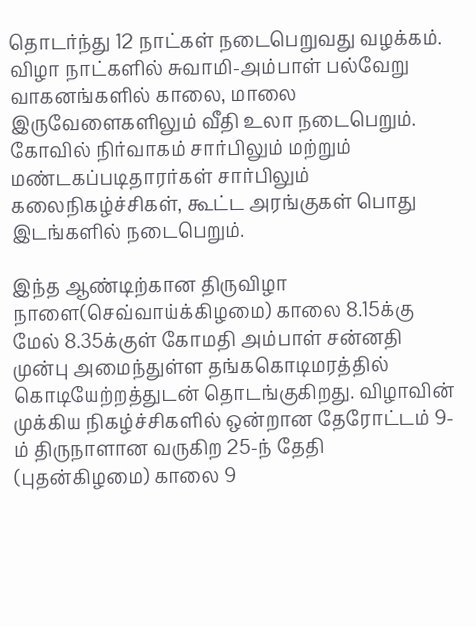தொடர்ந்து 12 நாட்கள் நடைபெறுவது வழக்கம். விழா நாட்களில் சுவாமி-அம்பாள் பல்வேறு வாகனங்களில் காலை, மாலை இருவேளைகளிலும் வீதி உலா நடைபெறும். கோவில் நிர்வாகம் சார்பிலும் மற்றும் மண்டகப்படிதாரர்கள் சார்பிலும் கலைநிகழ்ச்சிகள், கூட்ட அரங்குகள் பொது இடங்களில் நடைபெறும்.

இந்த ஆண்டிற்கான திருவிழா நாளை(செவ்வாய்க்கிழமை) காலை 8.15க்கு மேல் 8.35க்குள் கோமதி அம்பாள் சன்னதி முன்பு அமைந்துள்ள தங்ககொடிமரத்தில் கொடியேற்றத்துடன் தொடங்குகிறது. விழாவின் முக்கிய நிகழ்ச்சிகளில் ஒன்றான தேரோட்டம் 9-ம் திருநாளான வருகிற 25-ந் தேதி (புதன்கிழமை) காலை 9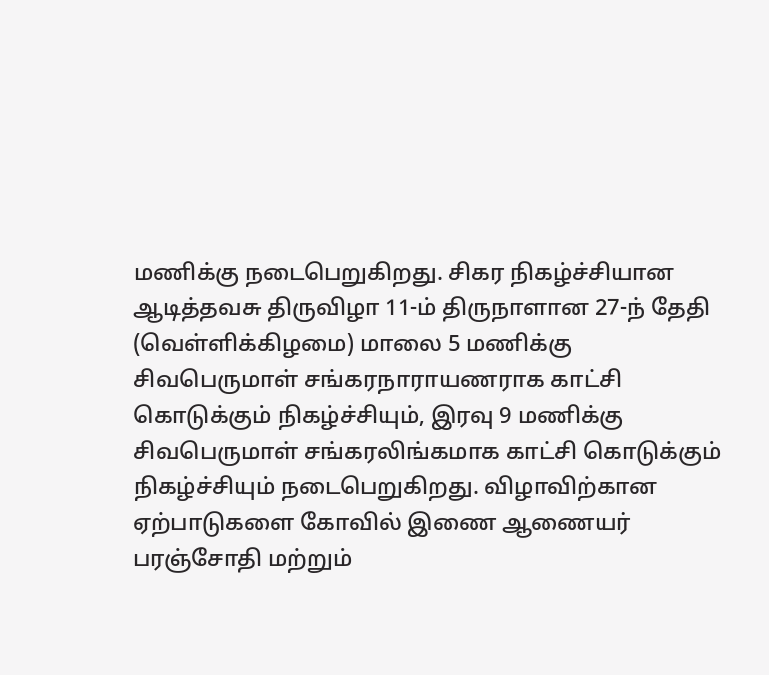மணிக்கு நடைபெறுகிறது. சிகர நிகழ்ச்சியான ஆடித்தவசு திருவிழா 11-ம் திருநாளான 27-ந் தேதி (வெள்ளிக்கிழமை) மாலை 5 மணிக்கு சிவபெருமாள் சங்கரநாராயணராக காட்சி கொடுக்கும் நிகழ்ச்சியும், இரவு 9 மணிக்கு சிவபெருமாள் சங்கரலிங்கமாக காட்சி கொடுக்கும் நிகழ்ச்சியும் நடைபெறுகிறது. விழாவிற்கான ஏற்பாடுகளை கோவில் இணை ஆணையர் பரஞ்சோதி மற்றும்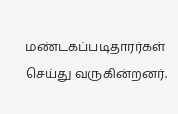மண்டகப்படிதாரர்கள் செய்து வருகின்றனர்.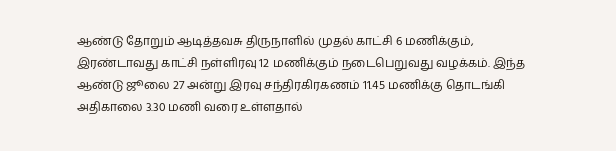ஆண்டு தோறும் ஆடித்தவசு திருநாளில் முதல் காட்சி 6 மணிக்கும், இரண்டாவது காட்சி நள்ளிரவு 12 மணிக்கும் நடைபெறுவது வழக்கம். இந்த ஆண்டு ஜூலை 27 அன்று இரவு சந்திரகிரகணம் 11.45 மணிக்கு தொடங்கி அதிகாலை 3.30 மணி வரை உள்ளதால்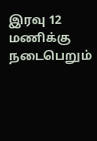இரவு 12 மணிக்கு நடைபெறும்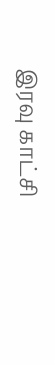இரவு காட்சி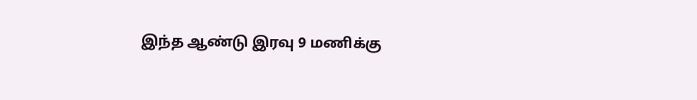இந்த ஆண்டு இரவு 9 மணிக்கு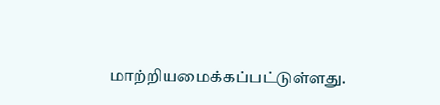மாற்றியமைக்கப்பட்டுள்ளது.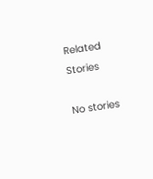Related Stories

No stories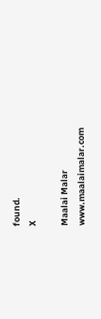found.
X

Maalai Malar
www.maalaimalar.com